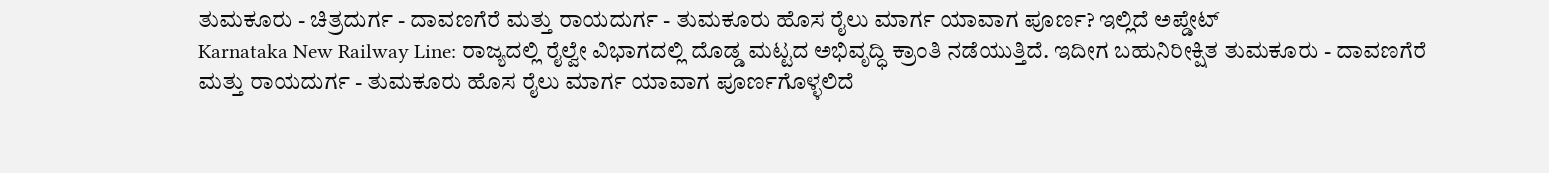ತುಮಕೂರು - ಚಿತ್ರದುರ್ಗ - ದಾವಣಗೆರೆ ಮತ್ತು ರಾಯದುರ್ಗ - ತುಮಕೂರು ಹೊಸ ರೈಲು ಮಾರ್ಗ ಯಾವಾಗ ಪೂರ್ಣ? ಇಲ್ಲಿದೆ ಅಪ್ಡೇಟ್
Karnataka New Railway Line: ರಾಜ್ಯದಲ್ಲಿ ರೈಲ್ವೇ ವಿಭಾಗದಲ್ಲಿ ದೊಡ್ಡ ಮಟ್ಟದ ಅಭಿವೃದ್ಧಿ ಕ್ರಾಂತಿ ನಡೆಯುತ್ತಿದೆ. ಇದೀಗ ಬಹುನಿರೀಕ್ಷಿತ ತುಮಕೂರು - ದಾವಣಗೆರೆ ಮತ್ತು ರಾಯದುರ್ಗ - ತುಮಕೂರು ಹೊಸ ರೈಲು ಮಾರ್ಗ ಯಾವಾಗ ಪೂರ್ಣಗೊಳ್ಳಲಿದೆ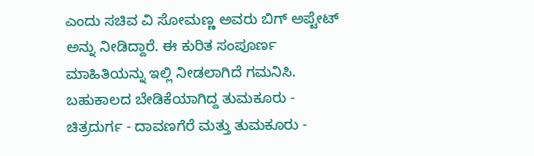ಎಂದು ಸಚಿವ ವಿ ಸೋಮಣ್ಣ ಅವರು ಬಿಗ್ ಅಪ್ಟೇಟ್ ಅನ್ನು ನೀಡಿದ್ದಾರೆ. ಈ ಕುರಿತ ಸಂಪೂರ್ಣ ಮಾಹಿತಿಯನ್ನು ಇಲ್ಲಿ ನೀಡಲಾಗಿದೆ ಗಮನಿಸಿ.
ಬಹುಕಾಲದ ಬೇಡಿಕೆಯಾಗಿದ್ದ ತುಮಕೂರು - ಚಿತ್ರದುರ್ಗ - ದಾವಣಗೆರೆ ಮತ್ತು ತುಮಕೂರು -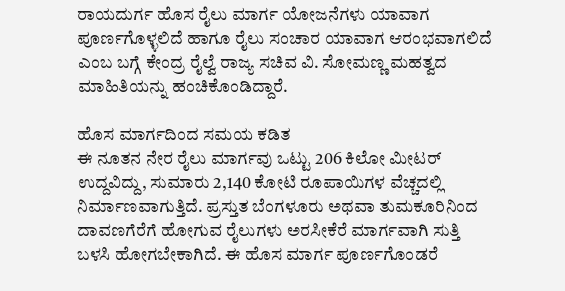ರಾಯದುರ್ಗ ಹೊಸ ರೈಲು ಮಾರ್ಗ ಯೋಜನೆಗಳು ಯಾವಾಗ ಪೂರ್ಣಗೊಳ್ಳಲಿದೆ ಹಾಗೂ ರೈಲು ಸಂಚಾರ ಯಾವಾಗ ಆರಂಭವಾಗಲಿದೆ ಎಂಬ ಬಗ್ಗೆ ಕೇಂದ್ರ ರೈಲ್ವೆ ರಾಜ್ಯ ಸಚಿವ ವಿ. ಸೋಮಣ್ಣ ಮಹತ್ವದ ಮಾಹಿತಿಯನ್ನು ಹಂಚಿಕೊಂಡಿದ್ದಾರೆ.

ಹೊಸ ಮಾರ್ಗದಿಂದ ಸಮಯ ಕಡಿತ
ಈ ನೂತನ ನೇರ ರೈಲು ಮಾರ್ಗವು ಒಟ್ಟು 206 ಕಿಲೋ ಮೀಟರ್ ಉದ್ದವಿದ್ದು, ಸುಮಾರು 2,140 ಕೋಟಿ ರೂಪಾಯಿಗಳ ವೆಚ್ಚದಲ್ಲಿ ನಿರ್ಮಾಣವಾಗುತ್ತಿದೆ. ಪ್ರಸ್ತುತ ಬೆಂಗಳೂರು ಅಥವಾ ತುಮಕೂರಿನಿಂದ ದಾವಣಗೆರೆಗೆ ಹೋಗುವ ರೈಲುಗಳು ಅರಸೀಕೆರೆ ಮಾರ್ಗವಾಗಿ ಸುತ್ತಿ ಬಳಸಿ ಹೋಗಬೇಕಾಗಿದೆ. ಈ ಹೊಸ ಮಾರ್ಗ ಪೂರ್ಣಗೊಂಡರೆ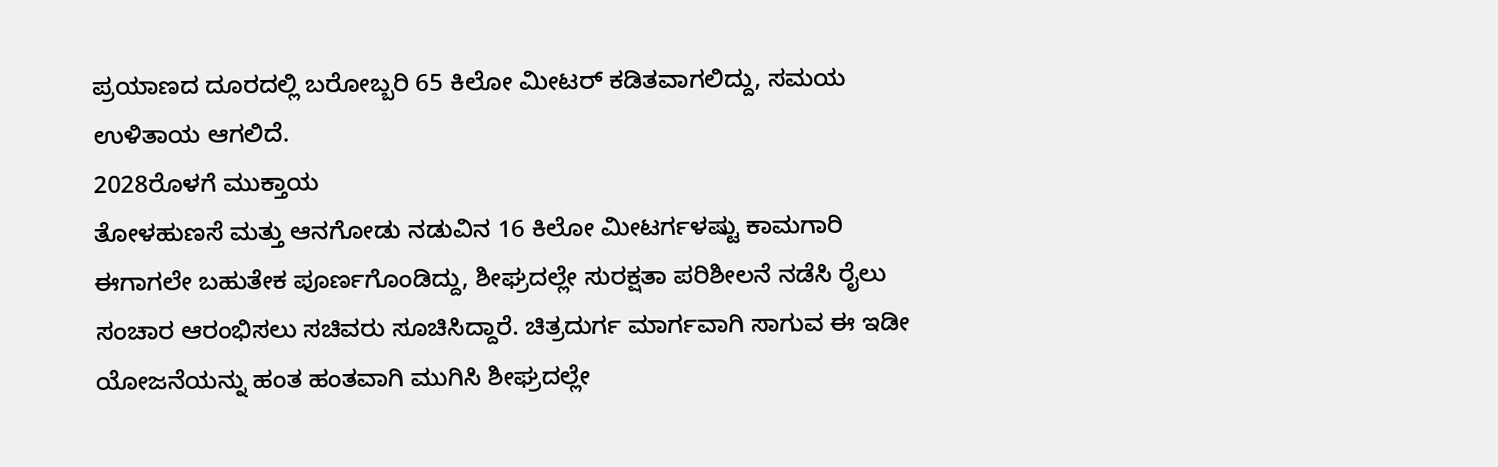ಪ್ರಯಾಣದ ದೂರದಲ್ಲಿ ಬರೋಬ್ಬರಿ 65 ಕಿಲೋ ಮೀಟರ್ ಕಡಿತವಾಗಲಿದ್ದು, ಸಮಯ ಉಳಿತಾಯ ಆಗಲಿದೆ.
2028ರೊಳಗೆ ಮುಕ್ತಾಯ
ತೋಳಹುಣಸೆ ಮತ್ತು ಆನಗೋಡು ನಡುವಿನ 16 ಕಿಲೋ ಮೀಟರ್ಗಳಷ್ಟು ಕಾಮಗಾರಿ ಈಗಾಗಲೇ ಬಹುತೇಕ ಪೂರ್ಣಗೊಂಡಿದ್ದು, ಶೀಘ್ರದಲ್ಲೇ ಸುರಕ್ಷತಾ ಪರಿಶೀಲನೆ ನಡೆಸಿ ರೈಲು ಸಂಚಾರ ಆರಂಭಿಸಲು ಸಚಿವರು ಸೂಚಿಸಿದ್ದಾರೆ. ಚಿತ್ರದುರ್ಗ ಮಾರ್ಗವಾಗಿ ಸಾಗುವ ಈ ಇಡೀ ಯೋಜನೆಯನ್ನು ಹಂತ ಹಂತವಾಗಿ ಮುಗಿಸಿ ಶೀಘ್ರದಲ್ಲೇ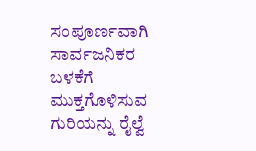ಸಂಪೂರ್ಣವಾಗಿ ಸಾರ್ವಜನಿಕರ ಬಳಕೆಗೆ ಮುಕ್ತಗೊಳಿಸುವ ಗುರಿಯನ್ನು ರೈಲ್ವೆ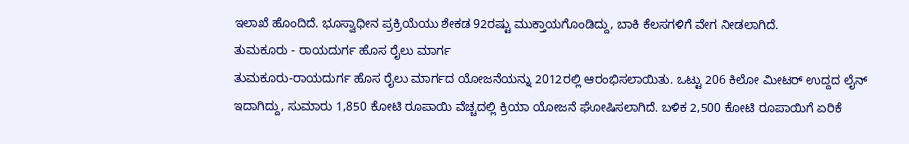ಇಲಾಖೆ ಹೊಂದಿದೆ. ಭೂಸ್ವಾಧೀನ ಪ್ರಕ್ರಿಯೆಯು ಶೇಕಡ 92ರಷ್ಟು ಮುಕ್ತಾಯಗೊಂಡಿದ್ದು, ಬಾಕಿ ಕೆಲಸಗಳಿಗೆ ವೇಗ ನೀಡಲಾಗಿದೆ.
ತುಮಕೂರು - ರಾಯದುರ್ಗ ಹೊಸ ರೈಲು ಮಾರ್ಗ
ತುಮಕೂರು-ರಾಯದುರ್ಗ ಹೊಸ ರೈಲು ಮಾರ್ಗದ ಯೋಜನೆಯನ್ನು 2012ರಲ್ಲಿ ಆರಂಭಿಸಲಾಯಿತು. ಒಟ್ಟು 206 ಕಿಲೋ ಮೀಟರ್ ಉದ್ದದ ಲೈನ್ ಇದಾಗಿದ್ದು, ಸುಮಾರು 1,850 ಕೋಟಿ ರೂಪಾಯಿ ವೆಚ್ಚದಲ್ಲಿ ಕ್ರಿಯಾ ಯೋಜನೆ ಘೋಷಿಸಲಾಗಿದೆ. ಬಳಿಕ 2,500 ಕೋಟಿ ರೂಪಾಯಿಗೆ ಏರಿಕೆ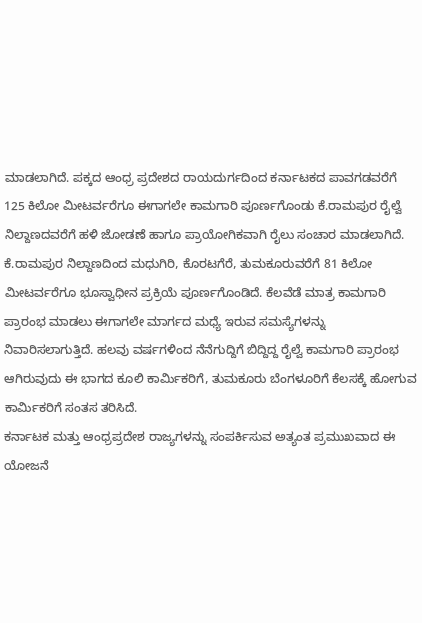ಮಾಡಲಾಗಿದೆ. ಪಕ್ಕದ ಆಂಧ್ರ ಪ್ರದೇಶದ ರಾಯದುರ್ಗದಿಂದ ಕರ್ನಾಟಕದ ಪಾವಗಡವರೆಗೆ 125 ಕಿಲೋ ಮೀಟರ್ವರೆಗೂ ಈಗಾಗಲೇ ಕಾಮಗಾರಿ ಪೂರ್ಣಗೊಂಡು ಕೆ.ರಾಮಪುರ ರೈಲ್ವೆ ನಿಲ್ದಾಣದವರೆಗೆ ಹಳಿ ಜೋಡಣೆ ಹಾಗೂ ಪ್ರಾಯೋಗಿಕವಾಗಿ ರೈಲು ಸಂಚಾರ ಮಾಡಲಾಗಿದೆ.
ಕೆ.ರಾಮಪುರ ನಿಲ್ದಾಣದಿಂದ ಮಧುಗಿರಿ, ಕೊರಟಗೆರೆ, ತುಮಕೂರುವರೆಗೆ 81 ಕಿಲೋ ಮೀಟರ್ವರೆಗೂ ಭೂಸ್ವಾಧೀನ ಪ್ರಕ್ರಿಯೆ ಪೂರ್ಣಗೊಂಡಿದೆ. ಕೆಲವೆಡೆ ಮಾತ್ರ ಕಾಮಗಾರಿ ಪ್ರಾರಂಭ ಮಾಡಲು ಈಗಾಗಲೇ ಮಾರ್ಗದ ಮಧ್ಯೆ ಇರುವ ಸಮಸ್ಯೆಗಳನ್ನು ನಿವಾರಿಸಲಾಗುತ್ತಿದೆ. ಹಲವು ವರ್ಷಗಳಿಂದ ನೆನೆಗುದ್ದಿಗೆ ಬಿದ್ದಿದ್ದ ರೈಲ್ವೆ ಕಾಮಗಾರಿ ಪ್ರಾರಂಭ ಆಗಿರುವುದು ಈ ಭಾಗದ ಕೂಲಿ ಕಾರ್ಮಿಕರಿಗೆ, ತುಮಕೂರು ಬೆಂಗಳೂರಿಗೆ ಕೆಲಸಕ್ಕೆ ಹೋಗುವ ಕಾರ್ಮಿಕರಿಗೆ ಸಂತಸ ತರಿಸಿದೆ.
ಕರ್ನಾಟಕ ಮತ್ತು ಆಂಧ್ರಪ್ರದೇಶ ರಾಜ್ಯಗಳನ್ನು ಸಂಪರ್ಕಿಸುವ ಅತ್ಯಂತ ಪ್ರಮುಖವಾದ ಈ ಯೋಜನೆ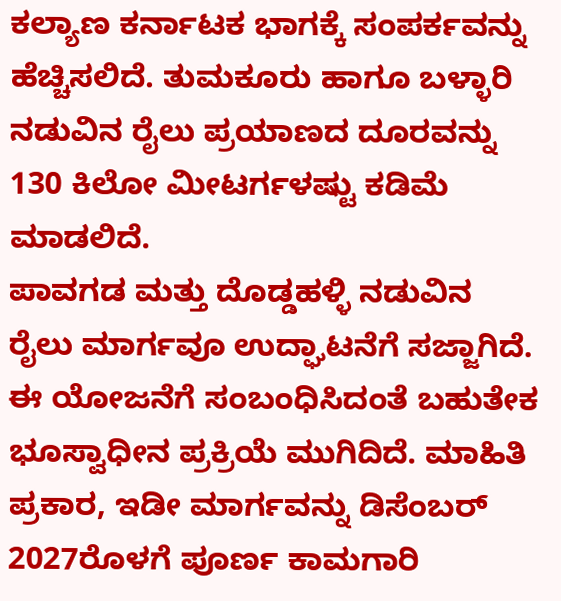ಕಲ್ಯಾಣ ಕರ್ನಾಟಕ ಭಾಗಕ್ಕೆ ಸಂಪರ್ಕವನ್ನು ಹೆಚ್ಚಿಸಲಿದೆ. ತುಮಕೂರು ಹಾಗೂ ಬಳ್ಳಾರಿ ನಡುವಿನ ರೈಲು ಪ್ರಯಾಣದ ದೂರವನ್ನು 130 ಕಿಲೋ ಮೀಟರ್ಗಳಷ್ಟು ಕಡಿಮೆ ಮಾಡಲಿದೆ.
ಪಾವಗಡ ಮತ್ತು ದೊಡ್ಡಹಳ್ಳಿ ನಡುವಿನ ರೈಲು ಮಾರ್ಗವೂ ಉದ್ಘಾಟನೆಗೆ ಸಜ್ಜಾಗಿದೆ. ಈ ಯೋಜನೆಗೆ ಸಂಬಂಧಿಸಿದಂತೆ ಬಹುತೇಕ ಭೂಸ್ವಾಧೀನ ಪ್ರಕ್ರಿಯೆ ಮುಗಿದಿದೆ. ಮಾಹಿತಿ ಪ್ರಕಾರ, ಇಡೀ ಮಾರ್ಗವನ್ನು ಡಿಸೆಂಬರ್ 2027ರೊಳಗೆ ಪೂರ್ಣ ಕಾಮಗಾರಿ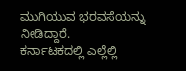ಮುಗಿಯುವ ಭರವಸೆಯನ್ನು ನೀಡಿದ್ದಾರೆ.
ಕರ್ನಾಟಕದಲ್ಲಿ ಎಲ್ಲೆಲ್ಲಿ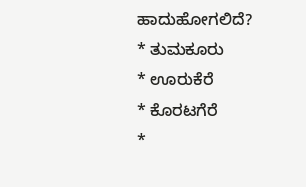ಹಾದುಹೋಗಲಿದೆ?
* ತುಮಕೂರು
* ಊರುಕೆರೆ
* ಕೊರಟಗೆರೆ
*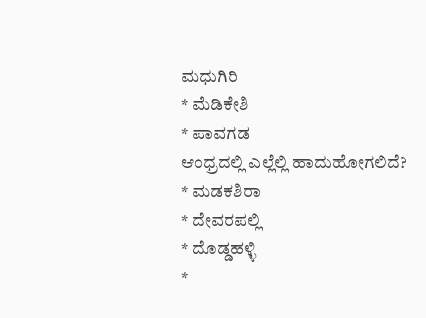ಮಧುಗಿರಿ
* ಮೆಡಿಕೇಶಿ
* ಪಾವಗಡ
ಆಂಧ್ರದಲ್ಲಿ ಎಲ್ಲೆಲ್ಲಿ ಹಾದುಹೋಗಲಿದೆ?
* ಮಡಕಶಿರಾ
* ದೇವರಪಲ್ಲಿ
* ದೊಡ್ಡಹಳ್ಳಿ
*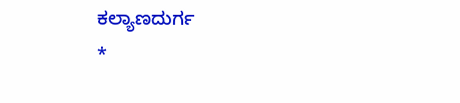ಕಲ್ಯಾಣದುರ್ಗ
*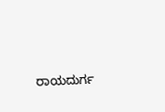ರಾಯದುರ್ಗ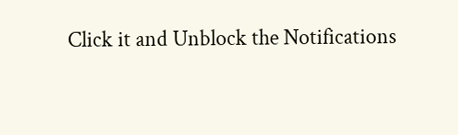Click it and Unblock the Notifications